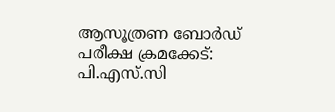ആസൂത്രണ ബോർഡ് പരീക്ഷ ക്രമക്കേട്: പി.എസ്.സി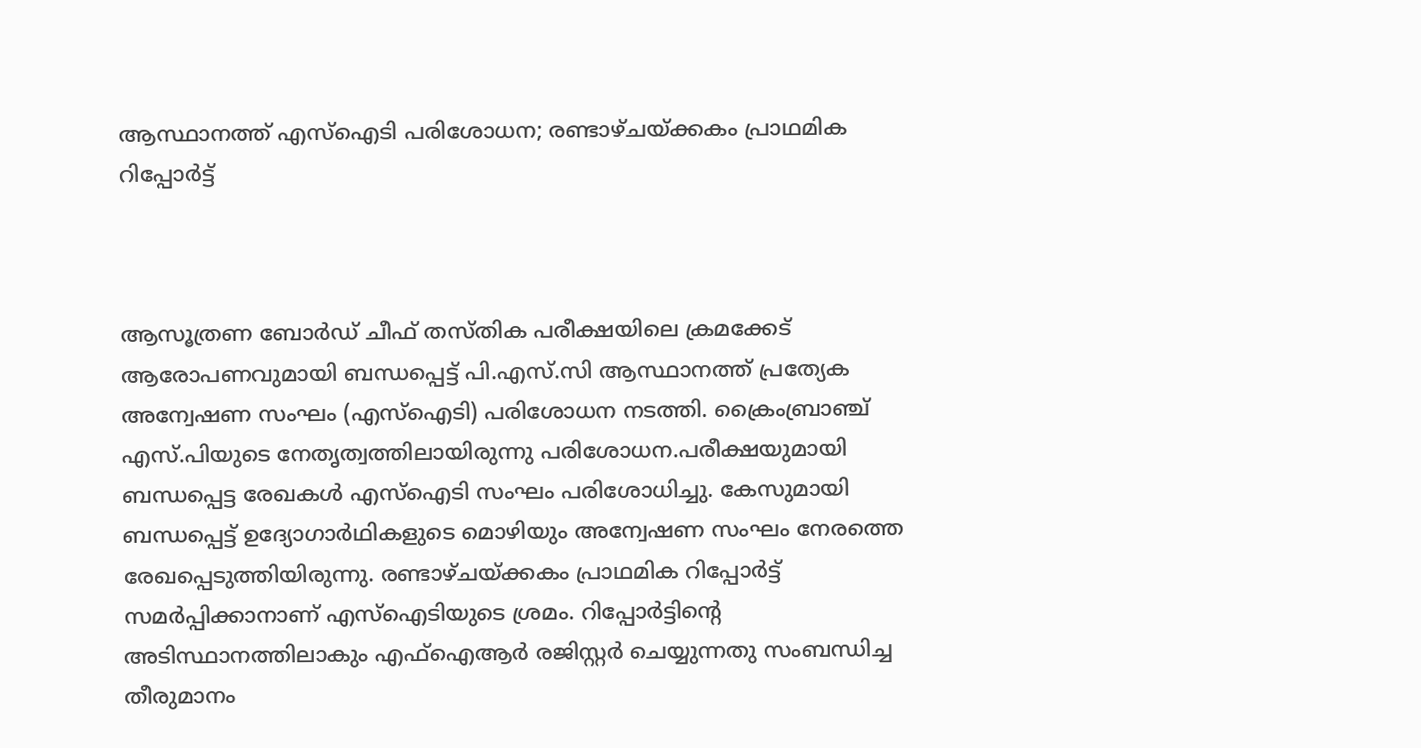ആസ്ഥാനത്ത് എസ്‌ഐടി പരിശോധന; രണ്ടാഴ്ചയ്ക്കകം പ്രാഥമിക റിപ്പോർട്ട്



ആസൂത്രണ ബോർഡ് ചീഫ് തസ്തിക പരീക്ഷയിലെ ക്രമക്കേട് ആരോപണവുമായി ബന്ധപ്പെട്ട് പി.എസ്.സി ആസ്ഥാനത്ത് പ്രത്യേക അന്വേഷണ സംഘം (എസ്‌ഐടി) പരിശോധന നടത്തി. ക്രൈംബ്രാഞ്ച് എസ്.പിയുടെ നേതൃത്വത്തിലായിരുന്നു പരിശോധന.പരീക്ഷയുമായി ബന്ധപ്പെട്ട രേഖകൾ എസ്‌ഐടി സംഘം പരിശോധിച്ചു. കേസുമായി ബന്ധപ്പെട്ട് ഉദ്യോഗാർഥികളുടെ മൊഴിയും അന്വേഷണ സംഘം നേരത്തെ രേഖപ്പെടുത്തിയിരുന്നു. രണ്ടാഴ്ചയ്ക്കകം പ്രാഥമിക റിപ്പോർട്ട് സമർപ്പിക്കാനാണ് എസ്‌ഐടിയുടെ ശ്രമം. റിപ്പോർട്ടിന്റെ അടിസ്ഥാനത്തിലാകും എഫ്‌ഐആർ രജിസ്റ്റർ ചെയ്യുന്നതു സംബന്ധിച്ച തീരുമാനം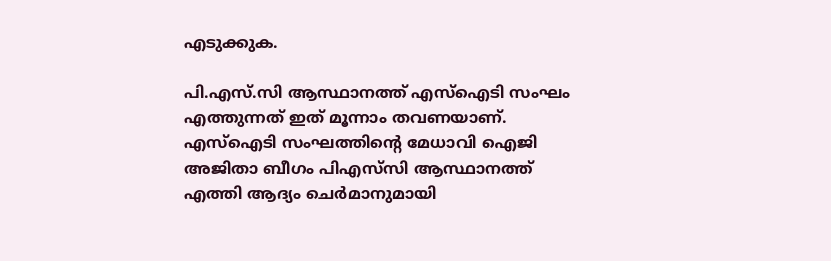എടുക്കുക.

പി.എസ്.സി ആസ്ഥാനത്ത് എസ്‌ഐടി സംഘം എത്തുന്നത് ഇത് മൂന്നാം തവണയാണ്. എസ്‌ഐടി സംഘത്തിന്റെ മേധാവി ഐജി അജിതാ ബീഗം പിഎസ്‌സി ആസ്ഥാനത്ത് എത്തി ആദ്യം ചെര്‍മാനുമായി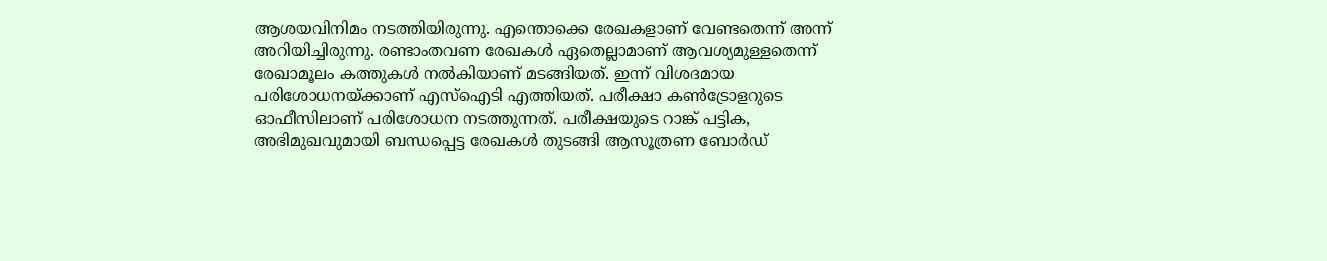ആശയവിനിമം നടത്തിയിരുന്നു. എന്തൊക്കെ രേഖകളാണ് വേണ്ടതെന്ന് അന്ന് അറിയിച്ചിരുന്നു. രണ്ടാംതവണ രേഖകള്‍ ഏതെല്ലാമാണ് ആവശ്യമുള്ളതെന്ന് രേഖാമൂലം കത്തുകള്‍ നല്‍കിയാണ് മടങ്ങിയത്. ഇന്ന് വിശദമായ പരിശോധനയ്ക്കാണ് എസ്‌ഐടി എത്തിയത്. പരീക്ഷാ കണ്‍ട്രോളറുടെ ഓഫീസിലാണ് പരിശോധന നടത്തുന്നത്. പരീക്ഷയുടെ റാങ്ക് പട്ടിക, അഭിമുഖവുമായി ബന്ധപ്പെട്ട രേഖകള്‍ തുടങ്ങി ആസൂത്രണ ബോര്‍ഡ്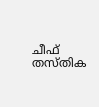ചീഫ് തസ്‌തിക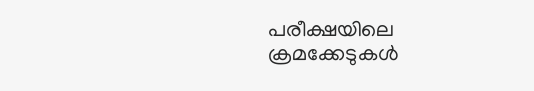പരീക്ഷയിലെ ക്രമക്കേടുകള്‍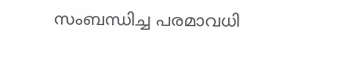സംബന്ധിച്ച പരമാവധി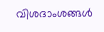വിശദാംശങ്ങള്‍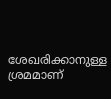ശേഖരിക്കാനുള്ള ശ്രമമാണ്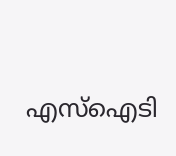എസ്‌ഐടി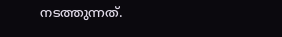നടത്തുന്നത്.